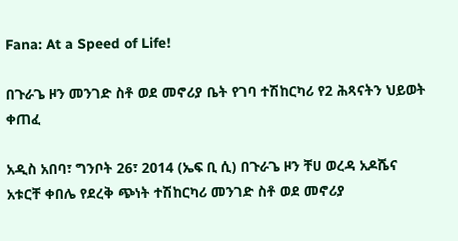Fana: At a Speed of Life!

በጉራጌ ዞን መንገድ ስቶ ወደ መኖሪያ ቤት የገባ ተሽከርካሪ የ2 ሕጻናትን ህይወት ቀጠፈ

አዲስ አበባ፣ ግንቦት 26፣ 2014 (ኤፍ ቢ ሲ) በጉራጌ ዞን ቸሀ ወረዳ አዶሼና አቱርቸ ቀበሌ የደረቅ ጭነት ተሽከርካሪ መንገድ ስቶ ወደ መኖሪያ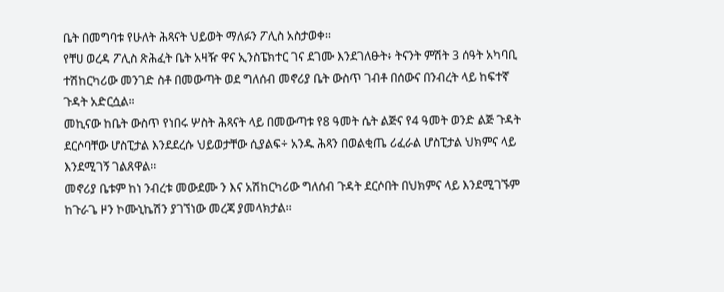ቤት በመግባቱ የሁለት ሕጻናት ህይወት ማለፉን ፖሊስ አስታወቀ፡፡
የቸሀ ወረዳ ፖሊስ ጽሕፈት ቤት አዛዥ ዋና ኢንስፔክተር ገና ደገሙ እንደገለፁት፥ ትናንት ምሽት 3 ሰዓት አካባቢ ተሽከርካሪው መንገድ ስቶ በመውጣት ወደ ግለሰብ መኖሪያ ቤት ውስጥ ገብቶ በሰውና በንብረት ላይ ከፍተኛ ጉዳት አድርሷል።
መኪናው ከቤት ውስጥ የነበሩ ሦስት ሕጻናት ላይ በመውጣቱ የ8 ዓመት ሴት ልጅና የ4 ዓመት ወንድ ልጅ ጉዳት ደርሶባቸው ሆስፒታል እንደደረሱ ህይወታቸው ሲያልፍ÷ አንዱ ሕጻን በወልቂጤ ሪፈራል ሆስፒታል ህክምና ላይ እንደሚገኝ ገልጸዋል፡፡
መኖሪያ ቤቱም ከነ ንብረቱ መውደሙ ን እና አሽከርካሪው ግለሰብ ጉዳት ደርሶበት በህክምና ላይ እንደሚገኙም ከጉራጌ ዞን ኮሙኒኬሽን ያገኘነው መረጃ ያመላክታል፡፡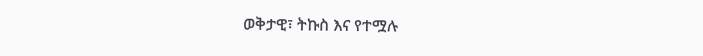ወቅታዊ፣ ትኩስ እና የተሟሉ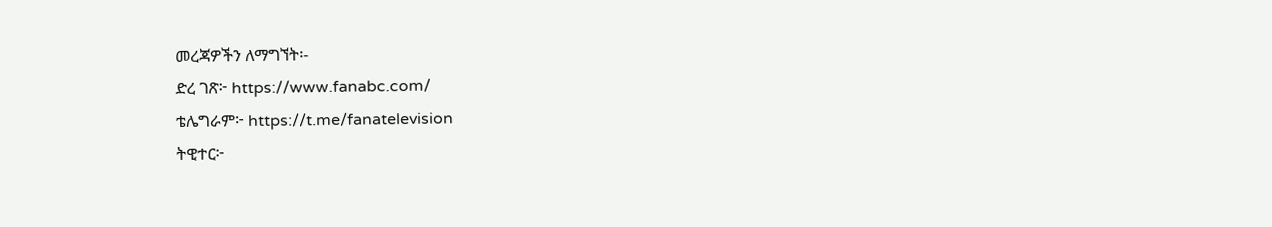መረጃዎችን ለማግኘት፡-
ድረ ገጽ፦ https://www.fanabc.com/
ቴሌግራም፦ https://t.me/fanatelevision
ትዊተር፦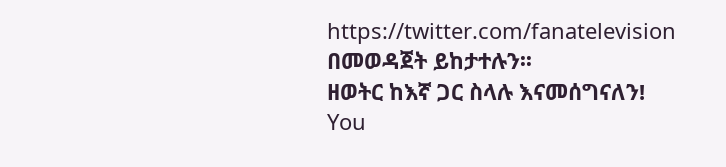https://twitter.com/fanatelevision በመወዳጀት ይከታተሉን፡፡
ዘወትር ከእኛ ጋር ስላሉ እናመሰግናለን!
You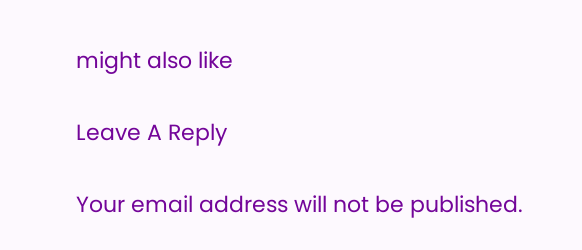might also like

Leave A Reply

Your email address will not be published.